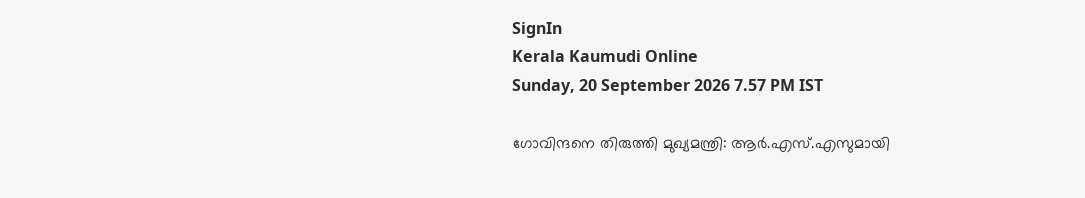SignIn
Kerala Kaumudi Online
Sunday, 20 September 2026 7.57 PM IST

ഗോവിന്ദനെ തിരുത്തി മുഖ്യമന്ത്രി: ആർ.എസ്.എസുമായി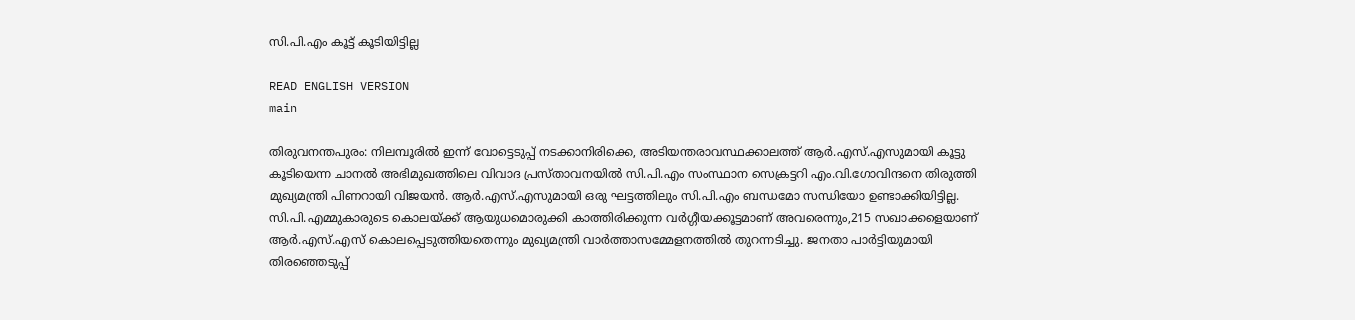സി.പി.എം കൂട്ട് കൂടിയിട്ടില്ല

READ ENGLISH VERSION
main

തിരുവനന്തപുരം: നിലമ്പൂരിൽ ഇന്ന് വോട്ടെടുപ്പ് നടക്കാനിരിക്കെ, അടിയന്തരാവസ്ഥക്കാലത്ത് ആർ.എസ്.എസുമായി കൂട്ടു കൂടിയെന്ന ചാനൽ അഭിമുഖത്തിലെ വിവാദ പ്രസ്താവനയിൽ സി.പി.എം സംസ്ഥാന സെക്രട്ടറി എം.വി.ഗോവിന്ദനെ തിരുത്തി മുഖ്യമന്ത്രി പിണറായി വിജയൻ. ആർ.എസ്.എസുമായി ഒരു ഘട്ടത്തിലും സി.പി.എം ബന്ധമോ സന്ധിയോ ഉണ്ടാക്കിയിട്ടില്ല. സി.പി.എമ്മുകാരുടെ കൊലയ്ക്ക് ആയുധമൊരുക്കി കാത്തിരിക്കുന്ന വർഗ്ഗീയക്കൂട്ടമാണ് അവരെന്നും,215 സഖാക്കളെയാണ് ആർ.എസ്.എസ് കൊലപ്പെടുത്തിയതെന്നും മുഖ്യമന്ത്രി വാർത്താസമ്മേളനത്തിൽ തുറന്നടിച്ചു. ജനതാ പാർട്ടിയുമായി തിരഞ്ഞെടുപ്പ്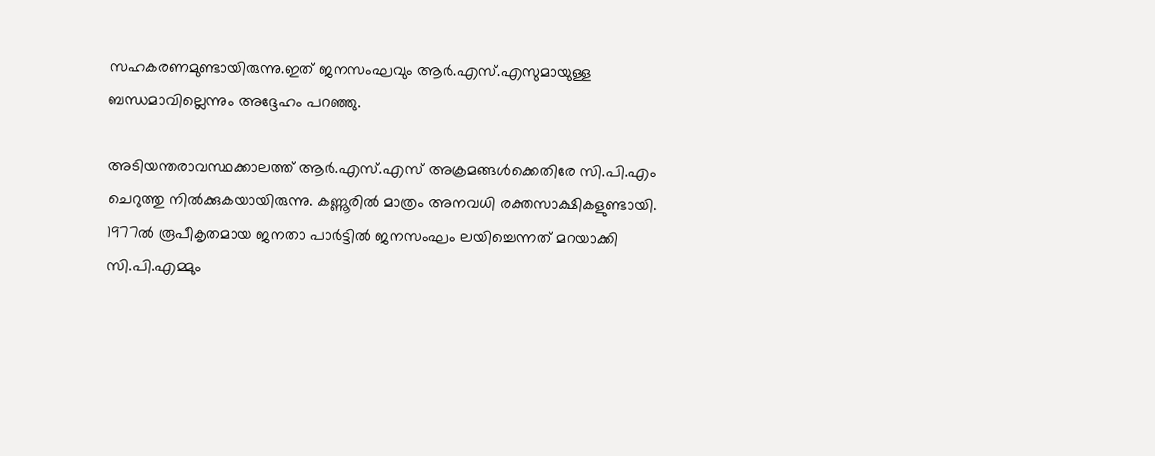സഹകരണമുണ്ടായിരുന്നു.ഇത് ജനസംഘവും ആർ.എസ്.എസുമായുള്ള ബന്ധമാവില്ലെന്നും അദ്ദേഹം പറഞ്ഞു.

അടിയന്തരാവസ്ഥക്കാലത്ത് ആർ.എസ്.എസ് അക്രമങ്ങൾക്കെതിരേ സി.പി.എം ചെറുത്തു നിൽക്കുകയായിരുന്നു. കണ്ണൂരിൽ മാത്രം അനവധി രക്തസാക്ഷികളുണ്ടായി. 1977ൽ രൂപീകൃതമായ ജനതാ പാർട്ടിൽ ജനസംഘം ലയിച്ചെന്നത് മറയാക്കി സി.പി.എമ്മും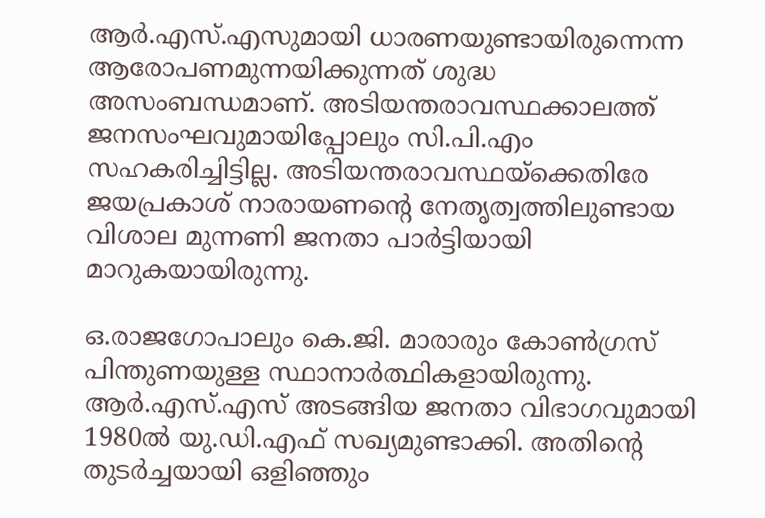ആർ.എസ്.എസുമായി ധാരണയുണ്ടായിരുന്നെന്ന ആരോപണമുന്നയിക്കുന്നത് ശുദ്ധ അസംബന്ധമാണ്. അടിയന്തരാവസ്ഥക്കാലത്ത് ജനസംഘവുമായിപ്പോലും സി.പി.എം സഹകരിച്ചിട്ടില്ല. അടിയന്തരാവസ്ഥയ്ക്കെതിരേ ജയപ്രകാശ് നാരായണന്റെ നേതൃത്വത്തിലുണ്ടായ വിശാല മുന്നണി ജനതാ പാർട്ടിയായി മാറുകയായിരുന്നു.

ഒ.രാജഗോപാലും കെ.ജി. മാരാരും കോൺഗ്രസ് പിന്തുണയുള്ള സ്ഥാനാർത്ഥികളായിരുന്നു. ആർ.എസ്.എസ് അടങ്ങിയ ജനതാ വിഭാഗവുമായി 1980ൽ യു.ഡി.എഫ് സഖ്യമുണ്ടാക്കി. അതിന്റെ തുടർച്ചയായി ഒളിഞ്ഞും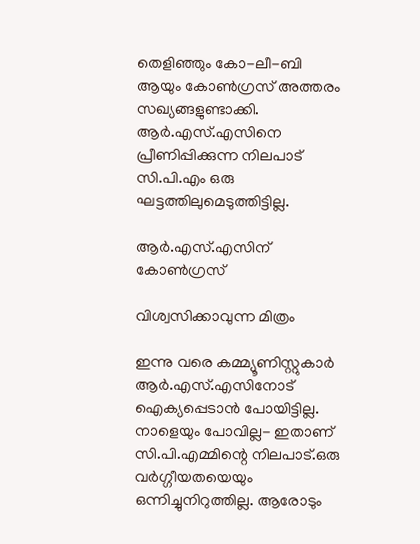തെളിഞ്ഞും കോ-ലീ-ബി ആയും കോൺഗ്രസ് അത്തരം സഖ്യങ്ങളുണ്ടാക്കി. ആർ.എസ്.എസിനെ പ്രീണിപ്പിക്കുന്ന നിലപാട് സി.പി.എം ഒരു ഘട്ടത്തിലുമെടുത്തിട്ടില്ല.

ആർ.എസ്.എസിന് കോൺഗ്രസ്

വിശ്വസിക്കാവുന്ന മിത്രം

ഇന്നു വരെ കമ്മ്യൂണിസ്റ്റുകാർ ആർ.എസ്.എസിനോട് ഐക്യപ്പെടാൻ പോയിട്ടില്ല. നാളെയും പോവില്ല- ഇതാണ് സി.പി.എമ്മിന്റെ നിലപാട്.ഒരു വർഗ്ഗീയതയെയും ഒന്നിച്ചുനിറുത്തില്ല. ആരോടും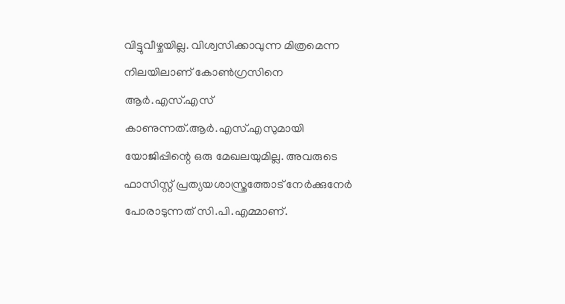വിട്ടുവീഴ്ചയില്ല. വിശ്വസിക്കാവുന്ന മിത്രമെന്ന നിലയിലാണ് കോൺഗ്രസിനെ ആർ.എസ്.എസ് കാണുന്നത്.ആർ.എസ്.എസുമായി യോജിപ്പിന്റെ ഒരു മേഖലയുമില്ല. അവരുടെ ഫാസിസ്റ്റ് പ്രത്യയശാസ്ത്രത്തോട് നേർക്കുനേർ പോരാടുന്നത് സി.പി.എമ്മാണ്.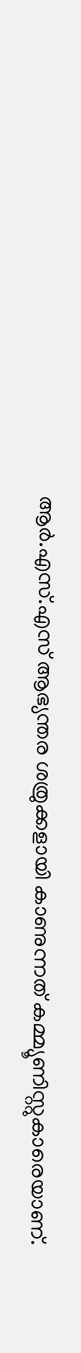ആർ.എസ്.എസ് ആഭ്യന്തര ശത്രുക്കളായി കാണുന്നത് കമ്മ്യൂണിസ്റ്റുകാരെയാണ്.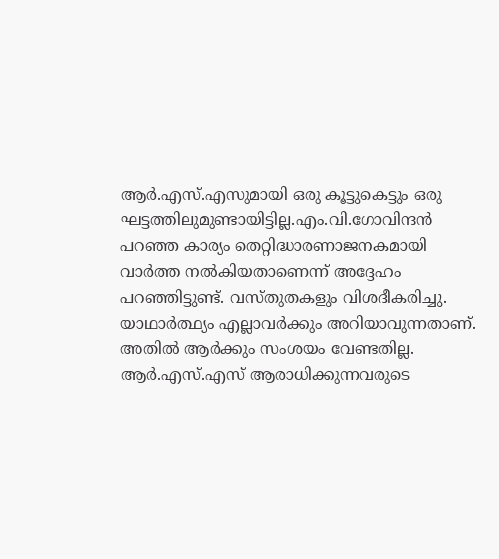ആർ.എസ്.എസുമായി ഒരു കൂട്ടുകെട്ടും ഒരു ഘട്ടത്തിലുമുണ്ടായിട്ടില്ല.എം.വി.ഗോവിന്ദൻ പറഞ്ഞ കാര്യം തെറ്റിദ്ധാരണാജനകമായി വാർത്ത നൽകിയതാണെന്ന് അദ്ദേഹം പറഞ്ഞിട്ടുണ്ട്. വസ്തുതകളും വിശദീകരിച്ചു. യാഥാർത്ഥ്യം എല്ലാവർക്കും അറിയാവുന്നതാണ്. അതിൽ ആർക്കും സംശയം വേണ്ടതില്ല. ആർ.എസ്.എസ് ആരാധിക്കുന്നവരുടെ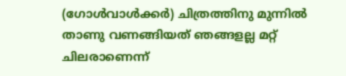(ഗോൾവാൾക്കർ) ചിത്രത്തിനു മുന്നിൽ താണു വണങ്ങിയത് ഞങ്ങളല്ല മറ്റ് ചിലരാണെന്ന്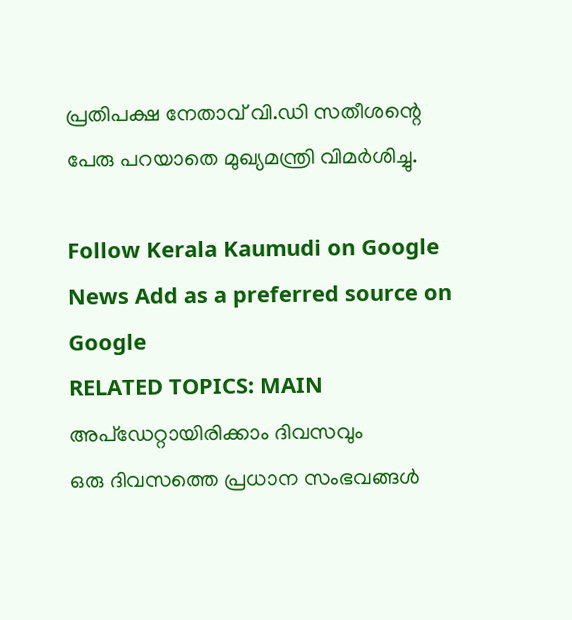പ്രതിപക്ഷ നേതാവ് വി.ഡി സതീശന്റെ പേരു പറയാതെ മുഖ്യമന്ത്രി വിമർശിച്ചു.

Follow Kerala Kaumudi on Google News Add as a preferred source on Google
RELATED TOPICS: MAIN
അപ്ഡേറ്റായിരിക്കാം ദിവസവും
ഒരു ദിവസത്തെ പ്രധാന സംഭവങ്ങൾ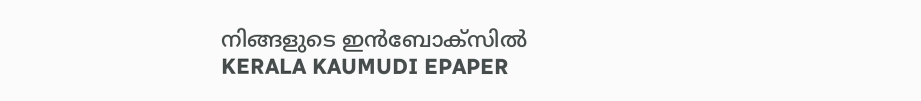നിങ്ങളുടെ ഇൻബോക്സിൽ
KERALA KAUMUDI EPAPER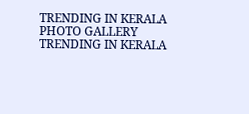TRENDING IN KERALA
PHOTO GALLERY
TRENDING IN KERALA